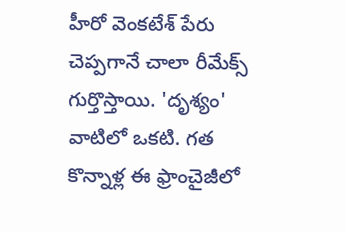హీరో వెంకటేశ్ పేరు చెప్పగానే చాలా రీమేక్స్ గుర్తొస్తాయి. 'దృశ్యం' వాటిలో ఒకటి. గత కొన్నాళ్ల ఈ ఫ్రాంచైజీలో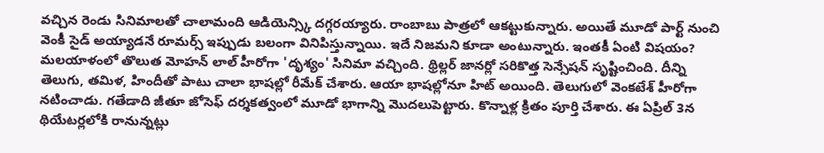వచ్చిన రెండు సినిమాలతో చాలామంది ఆడియెన్స్కి దగ్గరయ్యారు. రాంబాబు పాత్రలో ఆకట్టుకున్నారు. అయితే మూడో పార్ట్ నుంచి వెంకీ సైడ్ అయ్యాడనే రూమర్స్ ఇప్పుడు బలంగా వినిపిస్తున్నాయి. ఇదే నిజమని కూడా అంటున్నారు. ఇంతకీ ఏంటి విషయం?
మలయాళంలో తొలుత మోహన్ లాల్ హీరోగా 'దృశ్యం' సినిమా వచ్చింది. థ్రిల్లర్ జానర్లో సరికొత్త సెన్సేషన్ సృష్టించింది. దీన్ని తెలుగు, తమిళ, హిందీతో పాటు చాలా భాషల్లో రీమేక్ చేశారు. ఆయా భాషల్లోనూ హిట్ అయింది. తెలుగులో వెంకటేశ్ హీరోగా నటించాడు. గతేడాది జీతూ జోసెఫ్ దర్శకత్వంలో మూడో భాగాన్ని మొదలుపెట్టారు. కొన్నాళ్ల క్రితం పూర్తి చేశారు. ఈ ఏప్రిల్ 3న థియేటర్లలోకి రానున్నట్లు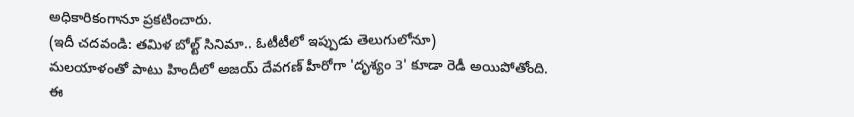అధికారికంగానూ ప్రకటించారు.
(ఇదీ చదవండి: తమిళ బోల్ట్ సినిమా.. ఓటీటీలో ఇప్పుడు తెలుగులోనూ)
మలయాళంతో పాటు హిందీలో అజయ్ దేవగణ్ హీరోగా 'దృశ్యం 3' కూడా రెడీ అయిపోతోంది. ఈ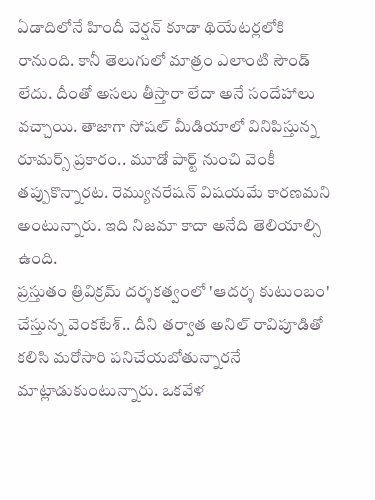ఏడాదిలోనే హిందీ వెర్షన్ కూడా థియేటర్లలోకి రానుంది. కానీ తెలుగులో మాత్రం ఎలాంటి సౌండ్ లేదు. దీంతో అసలు తీస్తారా లేదా అనే సందేహాలు వచ్చాయి. తాజాగా సోషల్ మీడియాలో వినిపిస్తున్న రూమర్స్ ప్రకారం.. మూడో పార్ట్ నుంచి వెంకీ తప్పుకొన్నారట. రెమ్యునరేషన్ విషయమే కారణమని అంటున్నారు. ఇది నిజమా కాదా అనేది తెలియాల్సి ఉంది.
ప్రస్తుతం త్రివిక్రమ్ దర్శకత్వంలో 'ఆదర్శ కుటుంబం' చేస్తున్న వెంకటేశ్.. దీని తర్వాత అనిల్ రావిపూడితో కలిసి మరోసారి పనిచేయబోతున్నారనే మాట్లాడుకుంటున్నారు. ఒకవేళ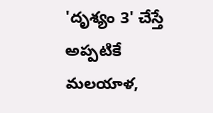'దృశ్యం 3' చేస్తే అప్పటికే మలయాళ,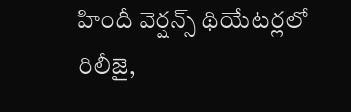హిందీ వెర్షన్స్ థియేటర్లలో రిలీజై,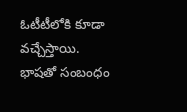ఓటీటీలోకి కూడా వచ్చేస్తాయి. భాషతో సంబంధం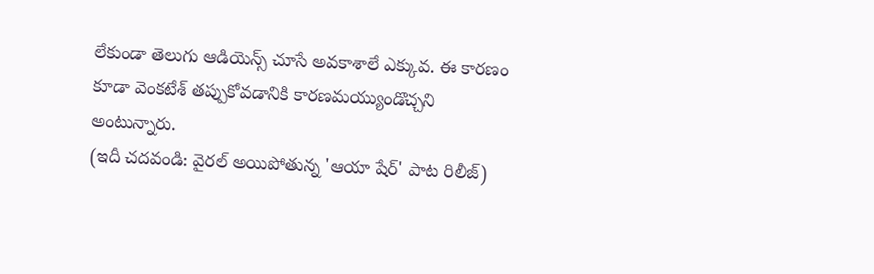లేకుండా తెలుగు ఆడియెన్స్ చూసే అవకాశాలే ఎక్కువ. ఈ కారణం కూడా వెంకటేశ్ తప్పుకోవడానికి కారణమయ్యుండొచ్చని అంటున్నారు.
(ఇదీ చదవండి: వైరల్ అయిపోతున్న 'ఆయా షేర్' పాట రిలీజ్)